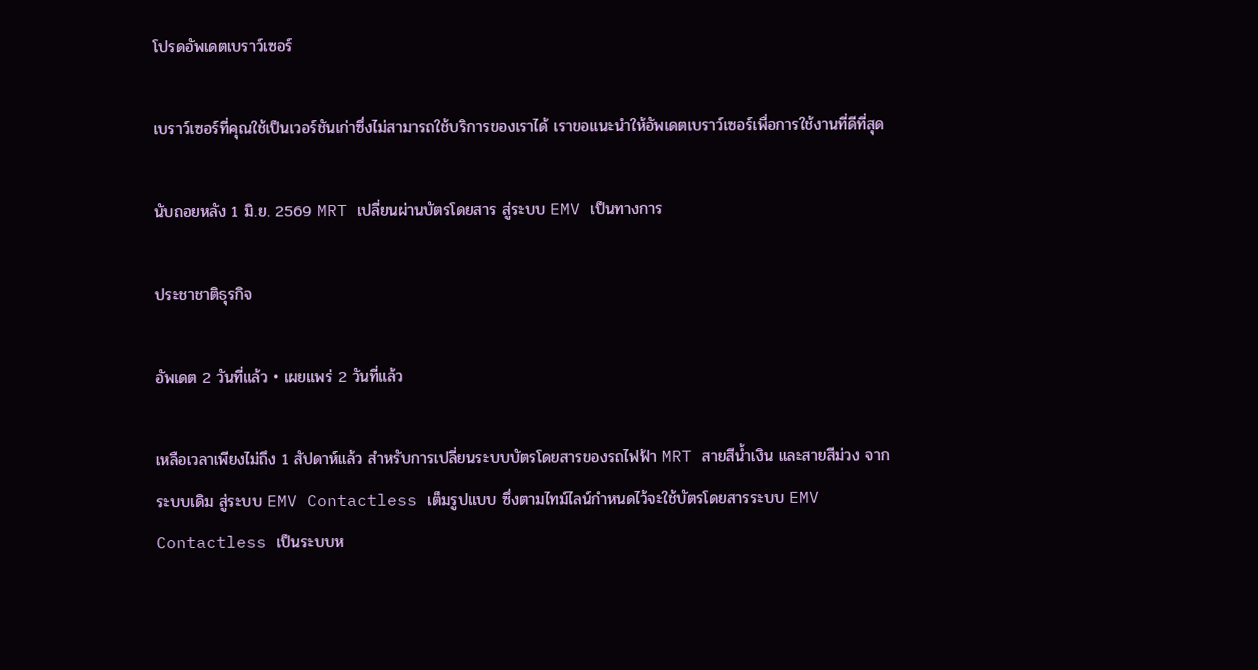โปรดอัพเดตเบราว์เซอร์

เบราว์เซอร์ที่คุณใช้เป็นเวอร์ชันเก่าซึ่งไม่สามารถใช้บริการของเราได้ เราขอแนะนำให้อัพเดตเบราว์เซอร์เพื่อการใช้งานที่ดีที่สุด

นับถอยหลัง 1 มิ.ย. 2569 MRT เปลี่ยนผ่านบัตรโดยสาร สู่ระบบ EMV เป็นทางการ

ประชาชาติธุรกิจ

อัพเดต 2 วันที่แล้ว • เผยแพร่ 2 วันที่แล้ว

เหลือเวลาเพียงไม่ถึง 1 สัปดาห์แล้ว สำหรับการเปลี่ยนระบบบัตรโดยสารของรถไฟฟ้า MRT สายสีน้ำเงิน และสายสีม่วง จากระบบเดิม สู่ระบบ EMV Contactless เต็มรูปแบบ ซึ่งตามไทม์ไลน์กำหนดไว้จะใช้บัตรโดยสารระบบ EMV Contactless เป็นระบบห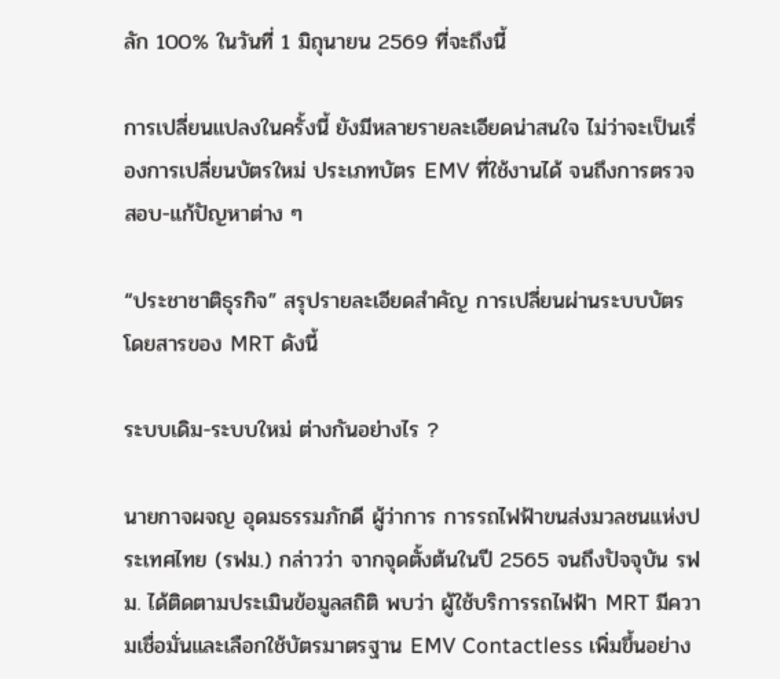ลัก 100% ในวันที่ 1 มิถุนายน 2569 ที่จะถึงนี้

การเปลี่ยนแปลงในครั้งนี้ ยังมีหลายรายละเอียดน่าสนใจ ไม่ว่าจะเป็นเรื่องการเปลี่ยนบัตรใหม่ ประเภทบัตร EMV ที่ใช้งานได้ จนถึงการตรวจสอบ-แก้ปัญหาต่าง ๆ

“ประชาชาติธุรกิจ” สรุปรายละเอียดสำคัญ การเปลี่ยนผ่านระบบบัตรโดยสารของ MRT ดังนี้

ระบบเดิม-ระบบใหม่ ต่างกันอย่างไร ?

นายกาจผจญ อุดมธรรมภักดี ผู้ว่าการ การรถไฟฟ้าขนส่งมวลชนแห่งประเทศไทย (รฟม.) กล่าวว่า จากจุดตั้งต้นในปี 2565 จนถึงปัจจุบัน รฟม. ได้ติดตามประเมินข้อมูลสถิติ พบว่า ผู้ใช้บริการรถไฟฟ้า MRT มีความเชื่อมั่นและเลือกใช้บัตรมาตรฐาน EMV Contactless เพิ่มขึ้นอย่าง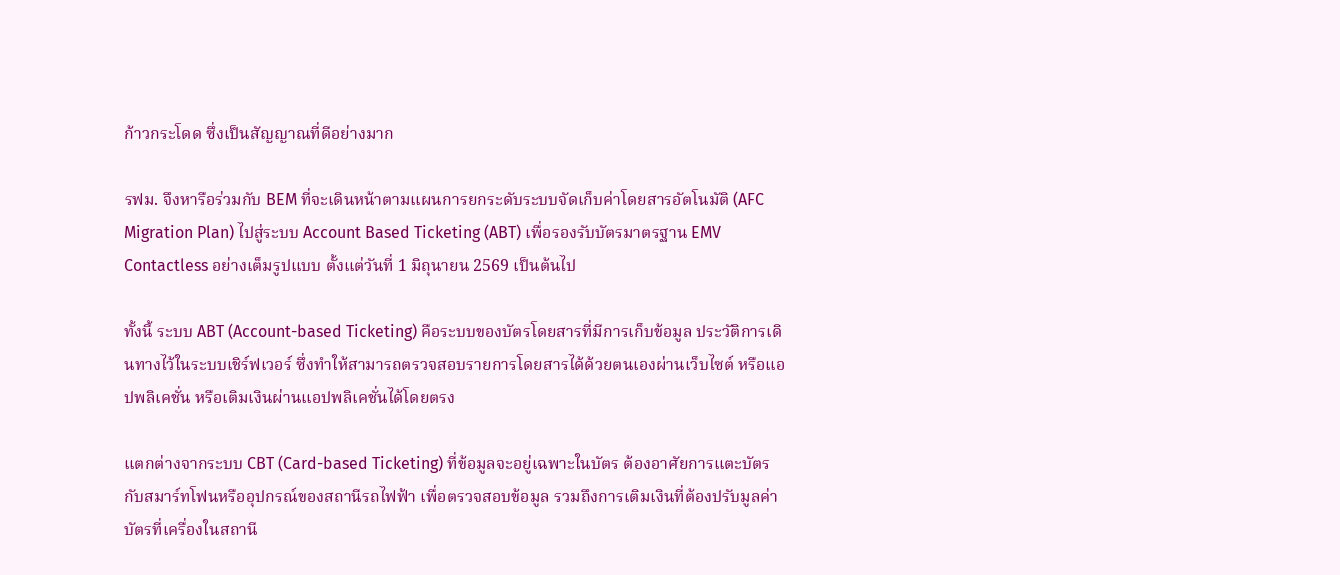ก้าวกระโดด ซึ่งเป็นสัญญาณที่ดีอย่างมาก

รฟม. จึงหารือร่วมกับ BEM ที่จะเดินหน้าตามแผนการยกระดับระบบจัดเก็บค่าโดยสารอัตโนมัติ (AFC Migration Plan) ไปสู่ระบบ Account Based Ticketing (ABT) เพื่อรองรับบัตรมาตรฐาน EMV Contactless อย่างเต็มรูปแบบ ตั้งแต่วันที่ 1 มิถุนายน 2569 เป็นต้นไป

ทั้งนี้ ระบบ ABT (Account-based Ticketing) คือระบบของบัตรโดยสารที่มีการเก็บข้อมูล ประวัติการเดินทางไว้ในระบบเชิร์ฟเวอร์ ซึ่งทำให้สามารถตรวจสอบรายการโดยสารได้ด้วยตนเองผ่านเว็บไซต์ หรือแอปพลิเคชั่น หรือเติมเงินผ่านแอปพลิเคชั่นได้โดยตรง

แตกต่างจากระบบ CBT (Card-based Ticketing) ที่ข้อมูลจะอยู่เฉพาะในบัตร ต้องอาศัยการแตะบัตรกับสมาร์ทโฟนหรืออุปกรณ์ของสถานีรถไฟฟ้า เพื่อตรวจสอบข้อมูล รวมถึงการเติมเงินที่ต้องปรับมูลค่าบัตรที่เครื่องในสถานี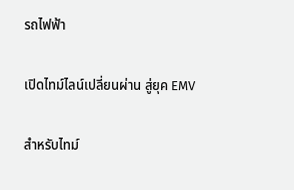รถไฟฟ้า

เปิดไทม์ไลน์เปลี่ยนผ่าน สู่ยุค EMV

สำหรับไทม์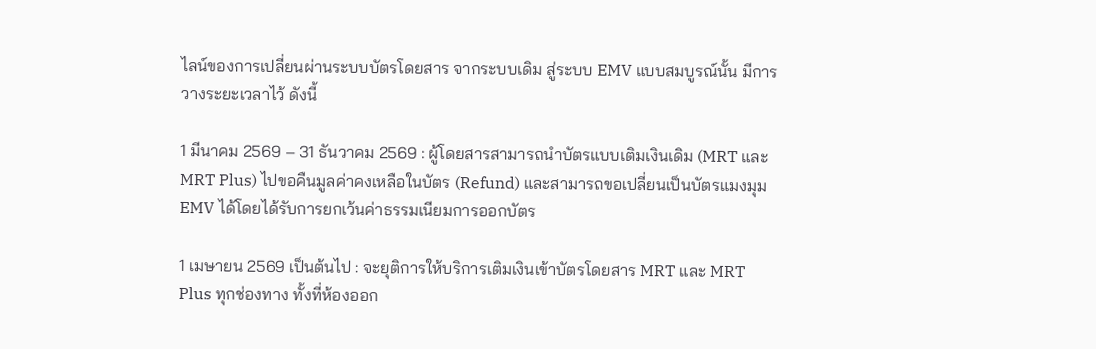ไลน์ของการเปลี่ยนผ่านระบบบัตรโดยสาร จากระบบเดิม สู่ระบบ EMV แบบสมบูรณ์นั้น มีการวางระยะเวลาไว้ ดังนี้

1 มีนาคม 2569 – 31 ธันวาคม 2569 : ผู้โดยสารสามารถนำบัตรแบบเติมเงินเดิม (MRT และ MRT Plus) ไปขอคืนมูลค่าคงเหลือในบัตร (Refund) และสามารถขอเปลี่ยนเป็นบัตรแมงมุม EMV ได้โดยได้รับการยกเว้นค่าธรรมเนียมการออกบัตร

1 เมษายน 2569 เป็นต้นไป : จะยุติการให้บริการเติมเงินเข้าบัตรโดยสาร MRT และ MRT Plus ทุกช่องทาง ทั้งที่ห้องออก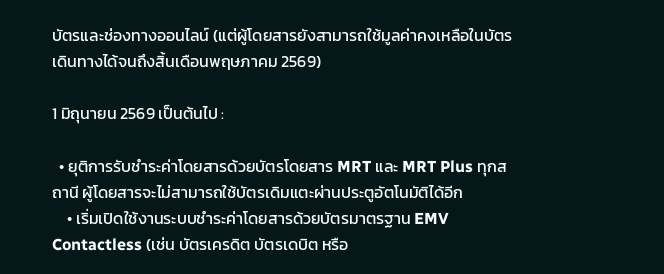บัตรและช่องทางออนไลน์ (แต่ผู้โดยสารยังสามารถใช้มูลค่าคงเหลือในบัตรเดินทางได้จนถึงสิ้นเดือนพฤษภาคม 2569)

1 มิถุนายน 2569 เป็นต้นไป :

  • ยุติการรับชำระค่าโดยสารด้วยบัตรโดยสาร MRT และ MRT Plus ทุกสถานี ผู้โดยสารจะไม่สามารถใช้บัตรเดิมแตะผ่านประตูอัตโนมัติได้อีก
    • เริ่มเปิดใช้งานระบบชำระค่าโดยสารด้วยบัตรมาตรฐาน EMV Contactless (เช่น บัตรเครดิต บัตรเดบิต หรือ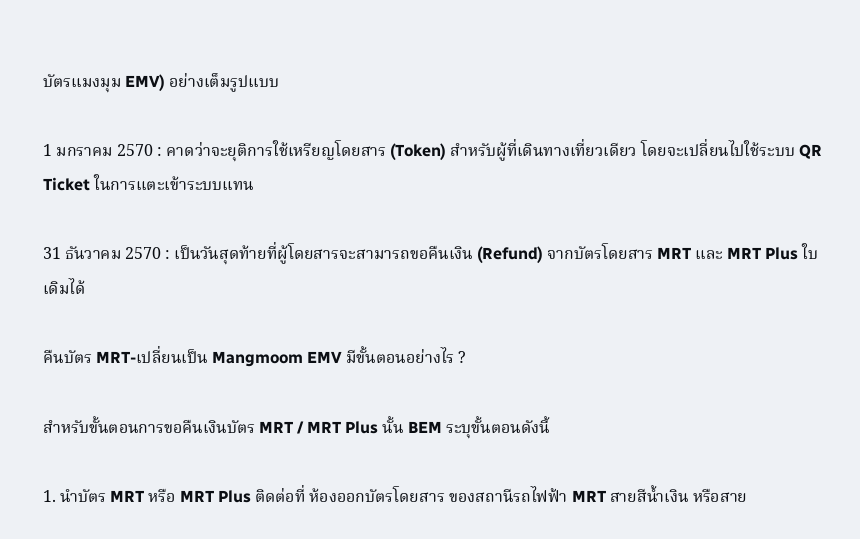บัตรแมงมุม EMV) อย่างเต็มรูปแบบ

1 มกราคม 2570 : คาดว่าจะยุติการใช้เหรียญโดยสาร (Token) สำหรับผู้ที่เดินทางเที่ยวเดียว โดยจะเปลี่ยนไปใช้ระบบ QR Ticket ในการแตะเข้าระบบแทน

31 ธันวาคม 2570 : เป็นวันสุดท้ายที่ผู้โดยสารจะสามารถขอคืนเงิน (Refund) จากบัตรโดยสาร MRT และ MRT Plus ใบเดิมได้

คืนบัตร MRT-เปลี่ยนเป็น Mangmoom EMV มีขั้นตอนอย่างไร ?

สำหรับขั้นตอนการขอคืนเงินบัตร MRT / MRT Plus นั้น BEM ระบุขั้นตอนดังนี้

1. นำบัตร MRT หรือ MRT Plus ติดต่อที่ ห้องออกบัตรโดยสาร ของสถานีรถไฟฟ้า MRT สายสีน้ำเงิน หรือสาย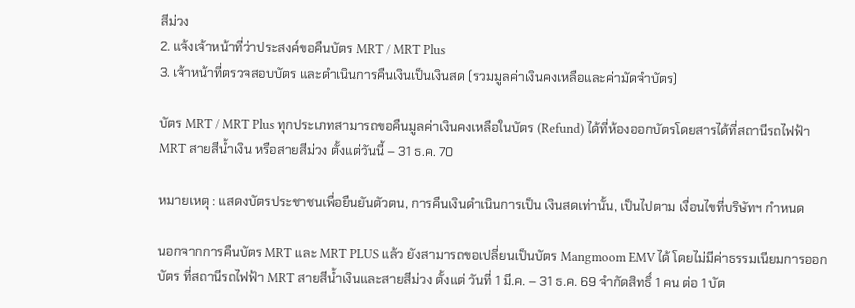สีม่วง
2. แจ้งเจ้าหน้าที่ว่าประสงค์ขอคืนบัตร MRT / MRT Plus
3. เจ้าหน้าที่ตรวจสอบบัตร และดำเนินการคืนเงินเป็นเงินสด (รวมมูลค่าเงินคงเหลือและค่ามัดจำบัตร)

บัตร MRT / MRT Plus ทุกประเภทสามารถขอคืนมูลค่าเงินคงเหลือในบัตร (Refund) ได้ที่ห้องออกบัตรโดยสารได้ที่สถานีรถไฟฟ้า MRT สายสีน้ำเงิน หรือสายสีม่วง ตั้งแต่วันนี้ – 31 ธ.ค. 70

หมายเหตุ : แสดงบัตรประชาชนเพื่อยืนยันตัวตน, การคืนเงินดำเนินการเป็น เงินสดเท่านั้น, เป็นไปตาม เงื่อนไขที่บริษัทฯ กำหนด

นอกจากการคืนบัตร MRT และ MRT PLUS แล้ว ยังสามารถขอเปลี่ยนเป็นบัตร Mangmoom EMV ได้ โดยไม่มีค่าธรรมเนียมการออกบัตร ที่สถานีรถไฟฟ้า MRT สายสีน้ำเงินและสายสีม่วง ตั้งแต่ วันที่ 1 มี.ค. – 31 ธ.ค. 69 จำกัดสิทธิ์ 1 คน ต่อ 1 บัต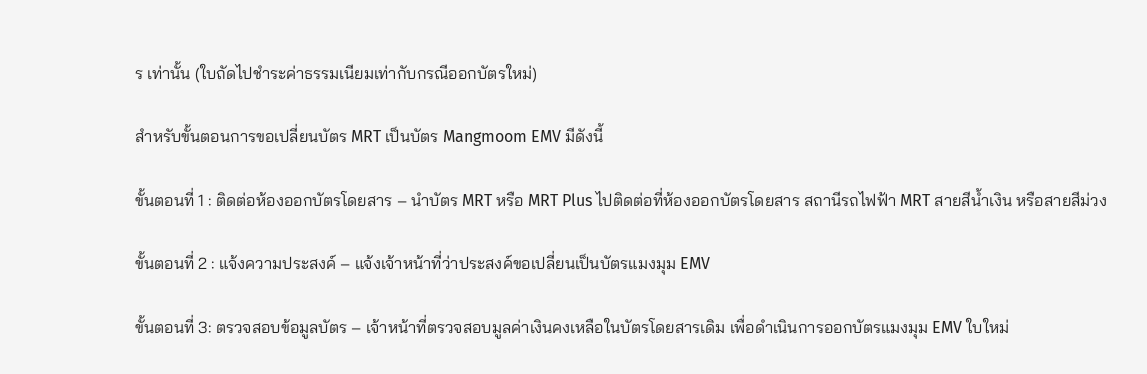ร เท่านั้น (ใบถัดไปชำระค่าธรรมเนียมเท่ากับกรณีออกบัตรใหม่)

สำหรับขั้นตอนการขอเปลี่ยนบัตร MRT เป็นบัตร Mangmoom EMV มีดังนี้

ขั้นตอนที่ 1 : ติดต่อห้องออกบัตรโดยสาร – นำบัตร MRT หรือ MRT Plus ไปติดต่อที่ห้องออกบัตรโดยสาร สถานีรถไฟฟ้า MRT สายสีน้ำเงิน หรือสายสีม่วง

ขั้นตอนที่ 2 : แจ้งความประสงค์ – แจ้งเจ้าหน้าที่ว่าประสงค์ขอเปลี่ยนเป็นบัตรแมงมุม EMV

ขั้นตอนที่ 3: ตรวจสอบข้อมูลบัตร – เจ้าหน้าที่ตรวจสอบมูลค่าเงินคงเหลือในบัตรโดยสารเดิม เพื่อดำเนินการออกบัตรแมงมุม EMV ใบใหม่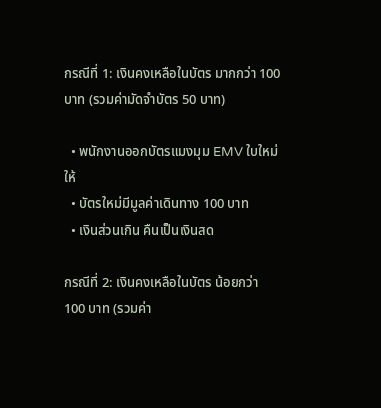กรณีที่ 1: เงินคงเหลือในบัตร มากกว่า 100 บาท (รวมค่ามัดจำบัตร 50 บาท)

  • พนักงานออกบัตรแมงมุม EMV ใบใหม่ ให้
  • บัตรใหม่มีมูลค่าเดินทาง 100 บาท
  • เงินส่วนเกิน คืนเป็นเงินสด

กรณีที่ 2: เงินคงเหลือในบัตร น้อยกว่า 100 บาท (รวมค่า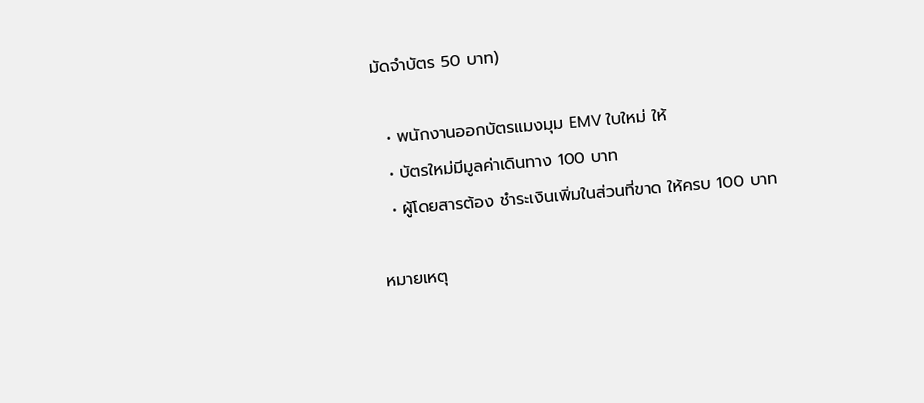มัดจำบัตร 50 บาท)

  • พนักงานออกบัตรแมงมุม EMV ใบใหม่ ให้
  • บัตรใหม่มีมูลค่าเดินทาง 100 บาท
  • ผู้โดยสารต้อง ชำระเงินเพิ่มในส่วนที่ขาด ให้ครบ 100 บาท

หมายเหตุ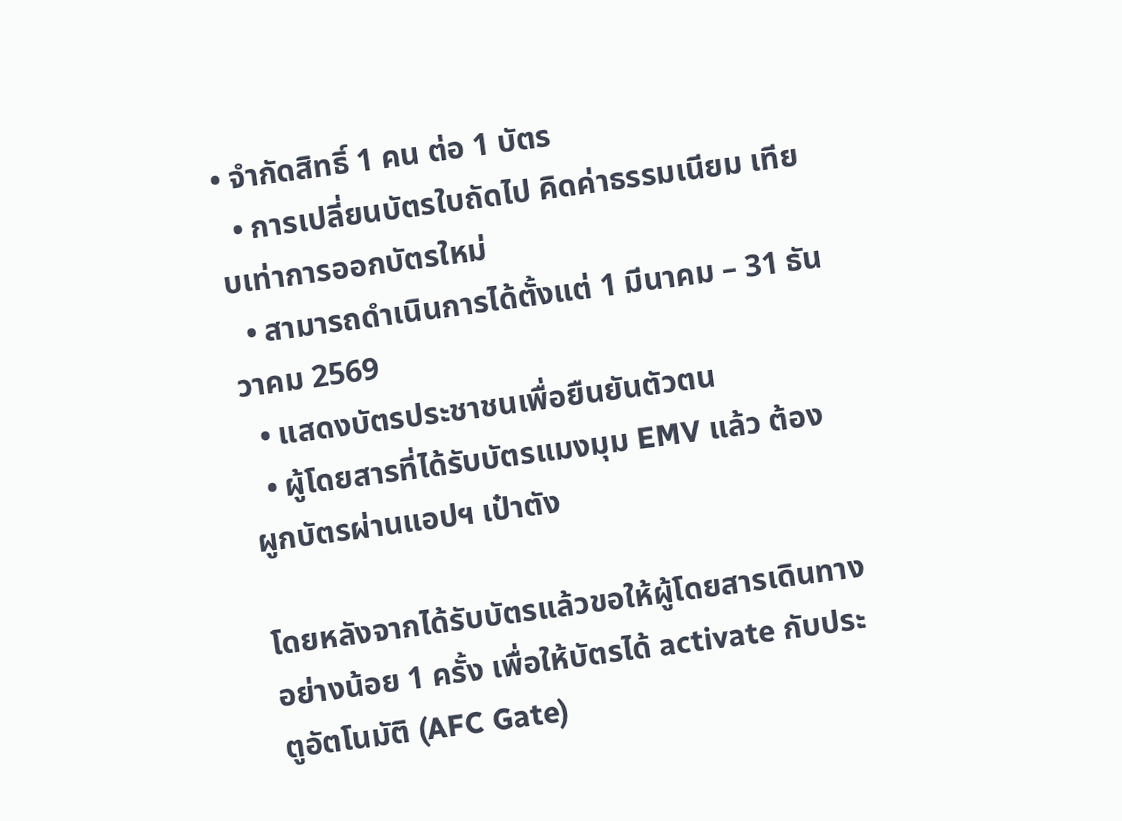• จำกัดสิทธิ์ 1 คน ต่อ 1 บัตร
  • การเปลี่ยนบัตรใบถัดไป คิดค่าธรรมเนียม เทียบเท่าการออกบัตรใหม่
  • สามารถดำเนินการได้ตั้งแต่ 1 มีนาคม – 31 ธันวาคม 2569
  • แสดงบัตรประชาชนเพื่อยืนยันตัวตน
  • ผู้โดยสารที่ได้รับบัตรแมงมุม EMV แล้ว ต้อง ผูกบัตรผ่านแอปฯ เป๋าตัง

โดยหลังจากได้รับบัตรแล้วขอให้ผู้โดยสารเดินทางอย่างน้อย 1 ครั้ง เพื่อให้บัตรได้ activate กับประตูอัตโนมัติ (AFC Gate)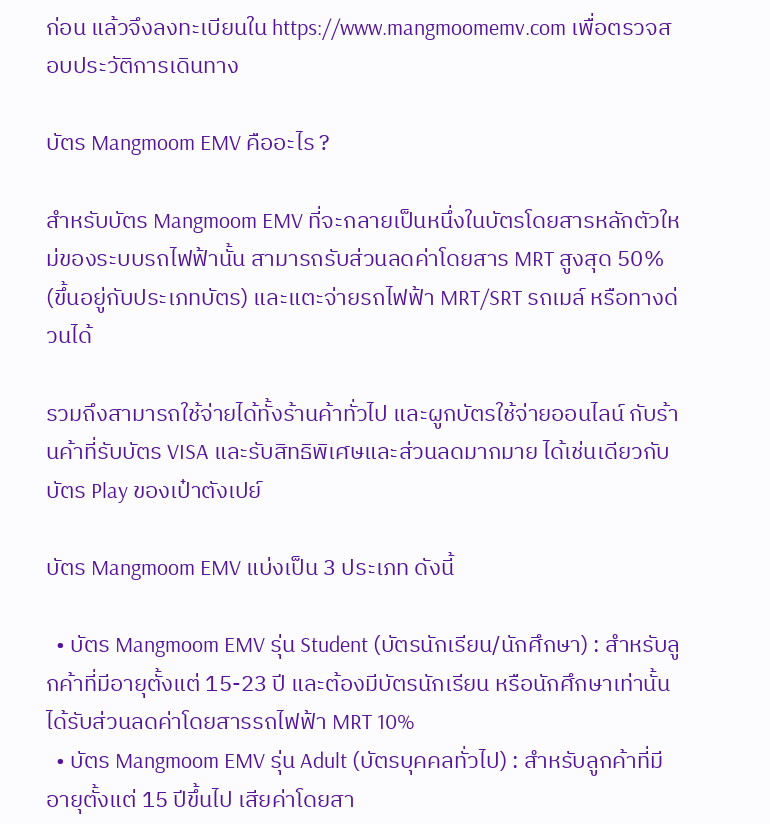ก่อน แล้วจึงลงทะเบียนใน https://www.mangmoomemv.com เพื่อตรวจสอบประวัติการเดินทาง

บัตร Mangmoom EMV คืออะไร ?

สำหรับบัตร Mangmoom EMV ที่จะกลายเป็นหนึ่งในบัตรโดยสารหลักตัวใหม่ของระบบรถไฟฟ้านั้น สามารถรับส่วนลดค่าโดยสาร MRT สูงสุด 50% (ขึ้นอยู่กับประเภทบัตร) และแตะจ่ายรถไฟฟ้า MRT/SRT รถเมล์ หรือทางด่วนได้

รวมถึงสามารถใช้จ่ายได้ทั้งร้านค้าทั่วไป และผูกบัตรใช้จ่ายออนไลน์ กับร้านค้าที่รับบัตร VISA และรับสิทธิพิเศษและส่วนลดมากมาย ได้เช่นเดียวกับบัตร Play ของเป๋าตังเปย์

บัตร Mangmoom EMV แบ่งเป็น 3 ประเภท ดังนี้

  • บัตร Mangmoom EMV รุ่น Student (บัตรนักเรียน/นักศึกษา) : สําหรับลูกค้าที่มีอายุตั้งแต่ 15-23 ปี และต้องมีบัตรนักเรียน หรือนักศึกษาเท่านั้น ได้รับส่วนลดค่าโดยสารรถไฟฟ้า MRT 10%
  • บัตร Mangmoom EMV รุ่น Adult (บัตรบุคคลทั่วไป) : สําหรับลูกค้าที่มีอายุตั้งแต่ 15 ปีขึ้นไป เสียค่าโดยสา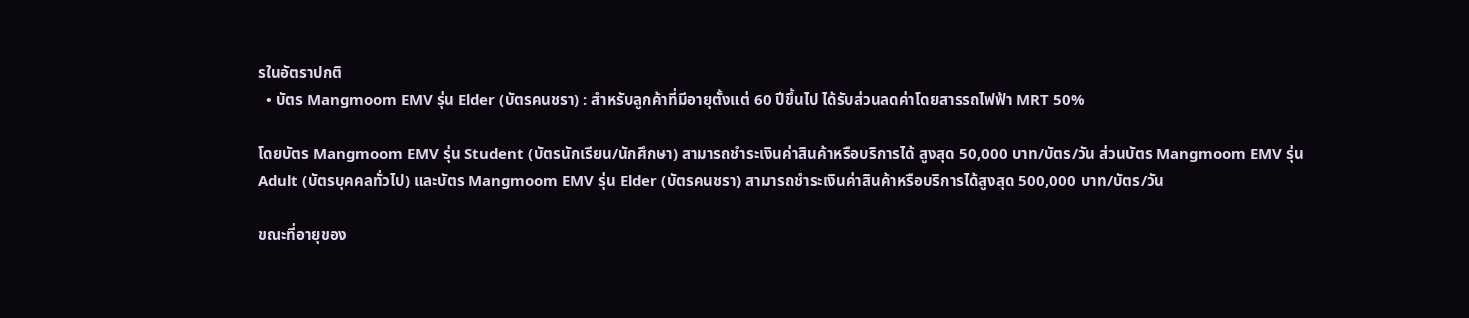รในอัตราปกติ
  • บัตร Mangmoom EMV รุ่น Elder (บัตรคนชรา) : สําหรับลูกค้าที่มีอายุตั้งแต่ 60 ปีขึ้นไป ได้รับส่วนลดค่าโดยสารรถไฟฟ้า MRT 50%

โดยบัตร Mangmoom EMV รุ่น Student (บัตรนักเรียน/นักศึกษา) สามารถชําระเงินค่าสินค้าหรือบริการได้ สูงสุด 50,000 บาท/บัตร/วัน ส่วนบัตร Mangmoom EMV รุ่น Adult (บัตรบุคคลทั่วไป) และบัตร Mangmoom EMV รุ่น Elder (บัตรคนชรา) สามารถชําระเงินค่าสินค้าหรือบริการได้สูงสุด 500,000 บาท/บัตร/วัน

ขณะที่อายุของ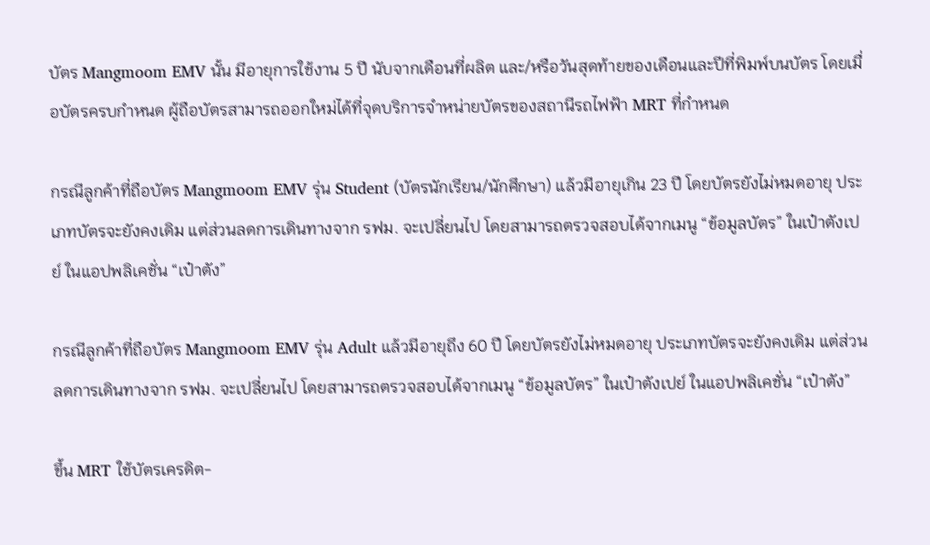บัตร Mangmoom EMV นั้น มีอายุการใช้งาน 5 ปี นับจากเดือนที่ผลิต และ/หรือวันสุดท้ายของเดือนและปีที่พิมพ์บนบัตร โดยเมื่อบัตรครบกําหนด ผู้ถือบัตรสามารถออกใหม่ได้ที่จุดบริการจําหน่ายบัตรของสถานีรถไฟฟ้า MRT ที่กําหนด

กรณีลูกค้าที่ถือบัตร Mangmoom EMV รุ่น Student (บัตรนักเรียน/นักศึกษา) แล้วมีอายุเกิน 23 ปี โดยบัตรยังไม่หมดอายุ ประเภทบัตรจะยังคงเดิม แต่ส่วนลดการเดินทางจาก รฟม. จะเปลี่ยนไป โดยสามารถตรวจสอบได้จากเมนู “ข้อมูลบัตร” ในเป๋าตังเปย์ ในแอปพลิเคชั่น “เป๋าตัง”

กรณีลูกค้าที่ถือบัตร Mangmoom EMV รุ่น Adult แล้วมีอายุถึง 60 ปี โดยบัตรยังไม่หมดอายุ ประเภทบัตรจะยังคงเดิม แต่ส่วนลดการเดินทางจาก รฟม. จะเปลี่ยนไป โดยสามารถตรวจสอบได้จากเมนู “ข้อมูลบัตร” ในเป๋าตังเปย์ ในแอปพลิเคชั่น “เป๋าตัง”

ขึ้น MRT ใช้บัตรเครดิต-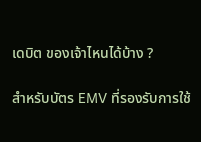เดบิต ของเจ้าไหนได้บ้าง ?

สำหรับบัตร EMV ที่รองรับการใช้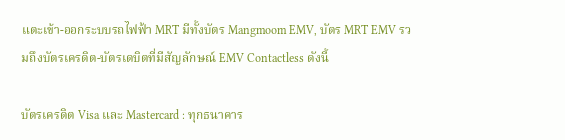แตะเข้า-ออกระบบรถไฟฟ้า MRT มีทั้งบัตร Mangmoom EMV, บัตร MRT EMV รวมถึงบัตรเครดิต-บัตรเดบิตที่มีสัญลักษณ์ EMV Contactless ดังนี้

บัตรเครดิต Visa และ Mastercard : ทุกธนาคาร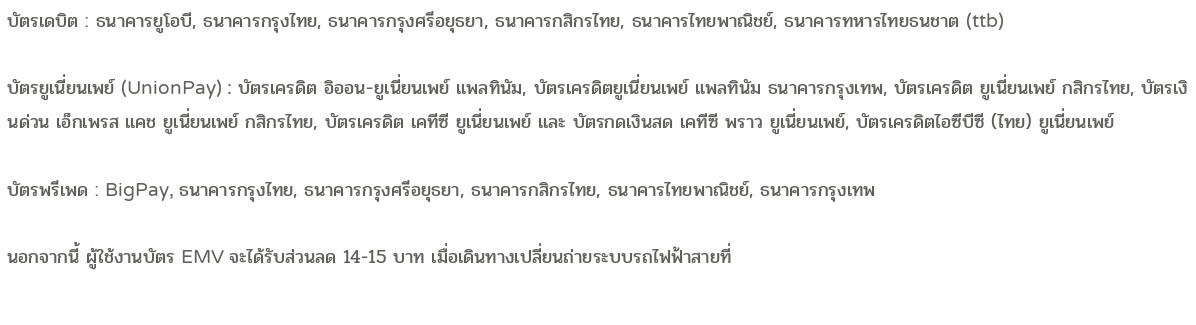บัตรเดบิต : ธนาคารยูโอบี, ธนาคารกรุงไทย, ธนาคารกรุงศรีอยุธยา, ธนาคารกสิกรไทย, ธนาคารไทยพาณิชย์, ธนาคารทหารไทยธนชาต (ttb)

บัตรยูเนี่ยนเพย์ (UnionPay) : บัตรเครดิต อิออน-ยูเนี่ยนเพย์ แพลทินัม, บัตรเครดิตยูเนี่ยนเพย์ แพลทินัม ธนาคารกรุงเทพ, บัตรเครดิต ยูเนี่ยนเพย์ กสิกรไทย, บัตรเงินด่วน เอ็กเพรส แคช ยูเนี่ยนเพย์ กสิกรไทย, บัตรเครดิต เคทีซี ยูเนี่ยนเพย์ และ บัตรกดเงินสด เคทีซี พราว ยูเนี่ยนเพย์, บัตรเครดิตไอซีบีซี (ไทย) ยูเนี่ยนเพย์

บัตรพรีเพด : BigPay, ธนาคารกรุงไทย, ธนาคารกรุงศรีอยุธยา, ธนาคารกสิกรไทย, ธนาคารไทยพาณิชย์, ธนาคารกรุงเทพ

นอกจากนี้ ผู้ใช้งานบัตร EMV จะได้รับส่วนลด 14-15 บาท เมื่อเดินทางเปลี่ยนถ่ายระบบรถไฟฟ้าสายที่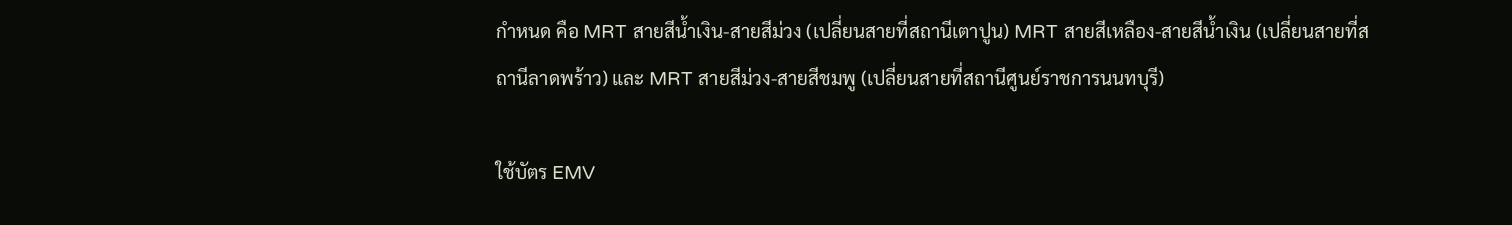กำหนด คือ MRT สายสีน้ำเงิน-สายสีม่วง (เปลี่ยนสายที่สถานีเตาปูน) MRT สายสีเหลือง-สายสีน้ำเงิน (เปลี่ยนสายที่สถานีลาดพร้าว) และ MRT สายสีม่วง-สายสีชมพู (เปลี่ยนสายที่สถานีศูนย์ราชการนนทบุรี)

ใช้บัตร EMV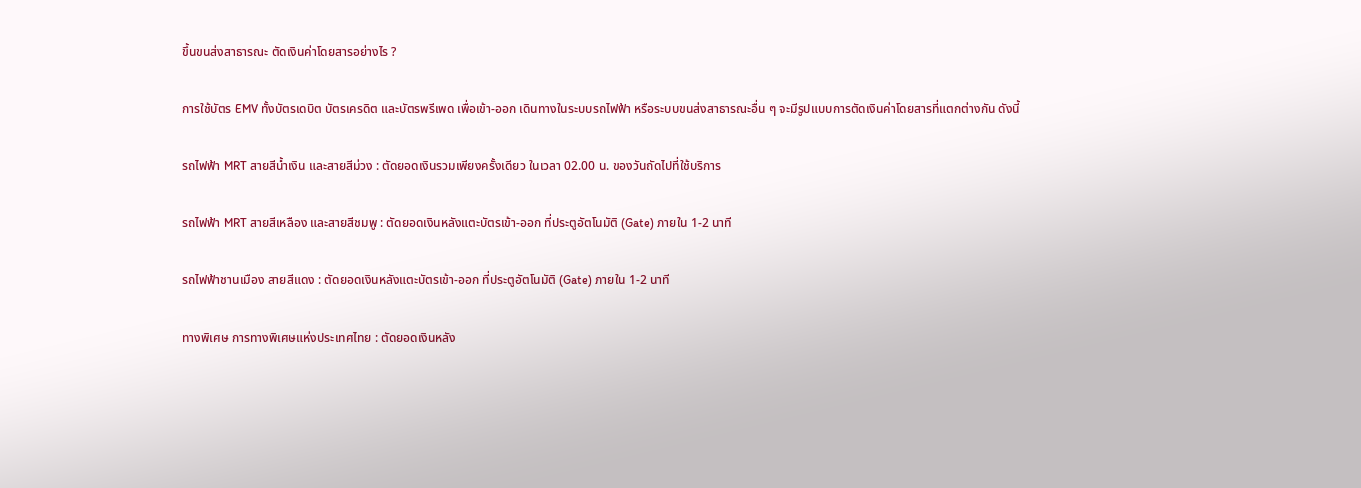ขึ้นขนส่งสาธารณะ ตัดเงินค่าโดยสารอย่างไร ?

การใช้บัตร EMV ทั้งบัตรเดบิต บัตรเครดิต และบัตรพรีเพด เพื่อเข้า-ออก เดินทางในระบบรถไฟฟ้า หรือระบบขนส่งสาธารณะอื่น ๆ จะมีรูปแบบการตัดเงินค่าโดยสารที่แตกต่างกัน ดังนี้

รถไฟฟ้า MRT สายสีน้ำเงิน และสายสีม่วง : ตัดยอดเงินรวมเพียงครั้งเดียว ในเวลา 02.00 น. ของวันถัดไปที่ใช้บริการ

รถไฟฟ้า MRT สายสีเหลือง และสายสีชมพู : ตัดยอดเงินหลังแตะบัตรเข้า-ออก ที่ประตูอัตโนมัติ (Gate) ภายใน 1-2 นาที

รถไฟฟ้าชานเมือง สายสีแดง : ตัดยอดเงินหลังแตะบัตรเข้า-ออก ที่ประตูอัตโนมัติ (Gate) ภายใน 1-2 นาที

ทางพิเศษ การทางพิเศษแห่งประเทศไทย : ตัดยอดเงินหลัง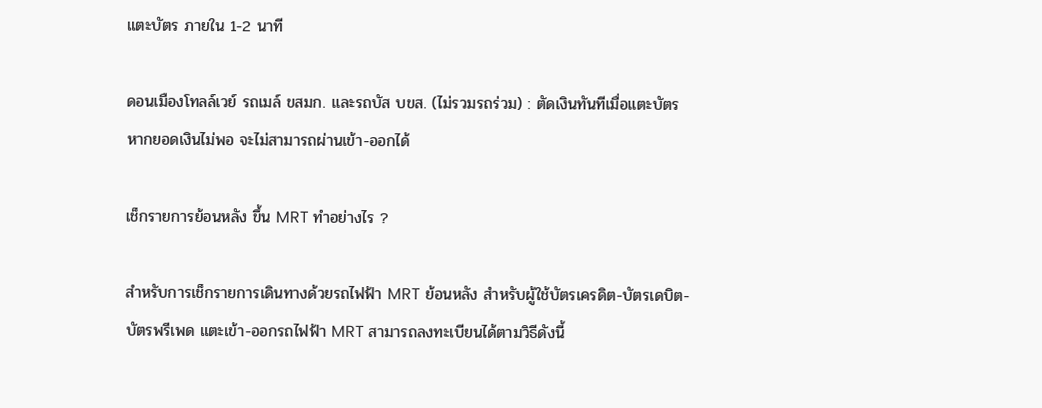แตะบัตร ภายใน 1-2 นาที

ดอนเมืองโทลล์เวย์ รถเมล์ ขสมก. และรถบัส บขส. (ไม่รวมรถร่วม) : ตัดเงินทันทีเมื่อแตะบัตร หากยอดเงินไม่พอ จะไม่สามารถผ่านเข้า-ออกได้

เช็กรายการย้อนหลัง ขึ้น MRT ทำอย่างไร ?

สำหรับการเช็กรายการเดินทางด้วยรถไฟฟ้า MRT ย้อนหลัง สำหรับผู้ใช้บัตรเครดิต-บัตรเดบิต-บัตรพรีเพด แตะเข้า-ออกรถไฟฟ้า MRT สามารถลงทะเบียนได้ตามวิธีดังนี้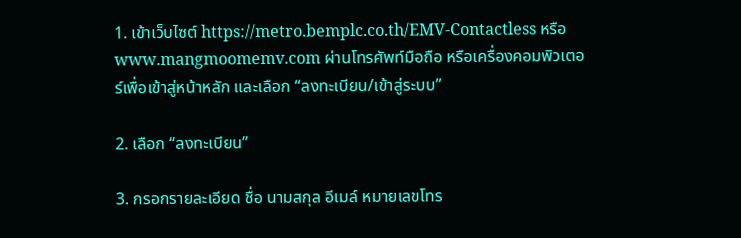1. เข้าเว็บไซต์ https://metro.bemplc.co.th/EMV-Contactless หรือ www.mangmoomemv.com ผ่านโทรศัพท์มือถือ หรือเครื่องคอมพิวเตอร์เพื่อเข้าสู่หน้าหลัก และเลือก “ลงทะเบียน/เข้าสู่ระบบ”

2. เลือก “ลงทะเบียน”

3. กรอกรายละเอียด ชื่อ นามสกุล อีเมล์ หมายเลขโทร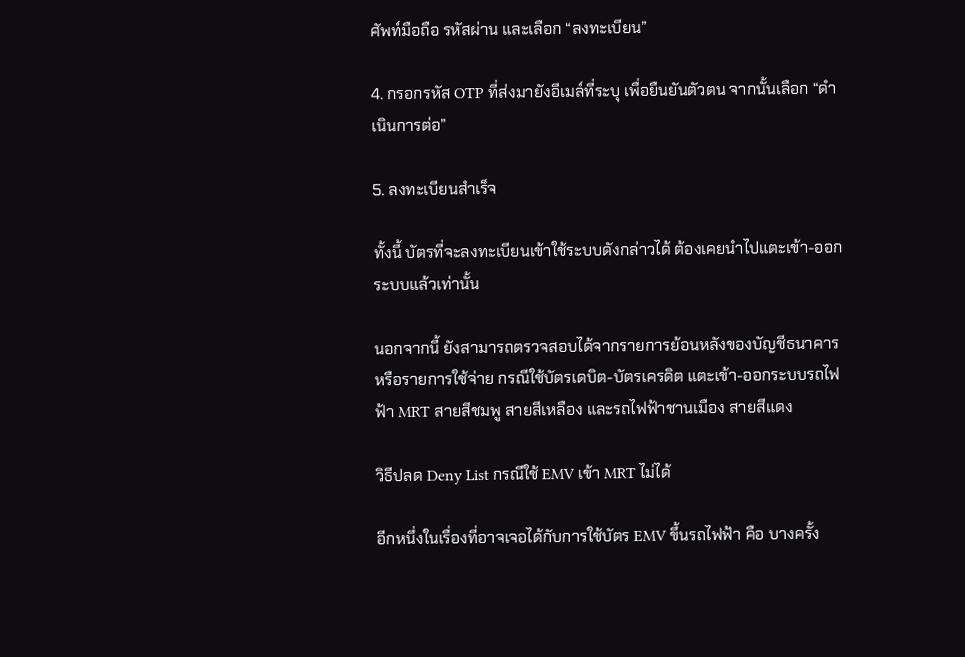ศัพท์มือถือ รหัสผ่าน และเลือก “ลงทะเบียน”

4. กรอกรหัส OTP ที่ส่งมายังอีเมล์ที่ระบุ เพื่อยืนยันตัวตน จากนั้นเลือก “ดำเนินการต่อ”

5. ลงทะเบียนสำเร็จ

ทั้งนี้ บัตรที่จะลงทะเบียนเข้าใช้ระบบดังกล่าวได้ ต้องเคยนำไปแตะเข้า-ออกระบบแล้วเท่านั้น

นอกจากนี้ ยังสามารถตรวจสอบได้จากรายการย้อนหลังของบัญชีธนาคาร หรือรายการใช้จ่าย กรณีใช้บัตรเดบิต-บัตรเครดิต แตะเข้า-ออกระบบรถไฟฟ้า MRT สายสีชมพู สายสีเหลือง และรถไฟฟ้าชานเมือง สายสีแดง

วิธีปลด Deny List กรณีใช้ EMV เข้า MRT ไม่ได้

อีกหนึ่งในเรื่องที่อาจเจอได้กับการใช้บัตร EMV ขึ้นรถไฟฟ้า คือ บางครั้ง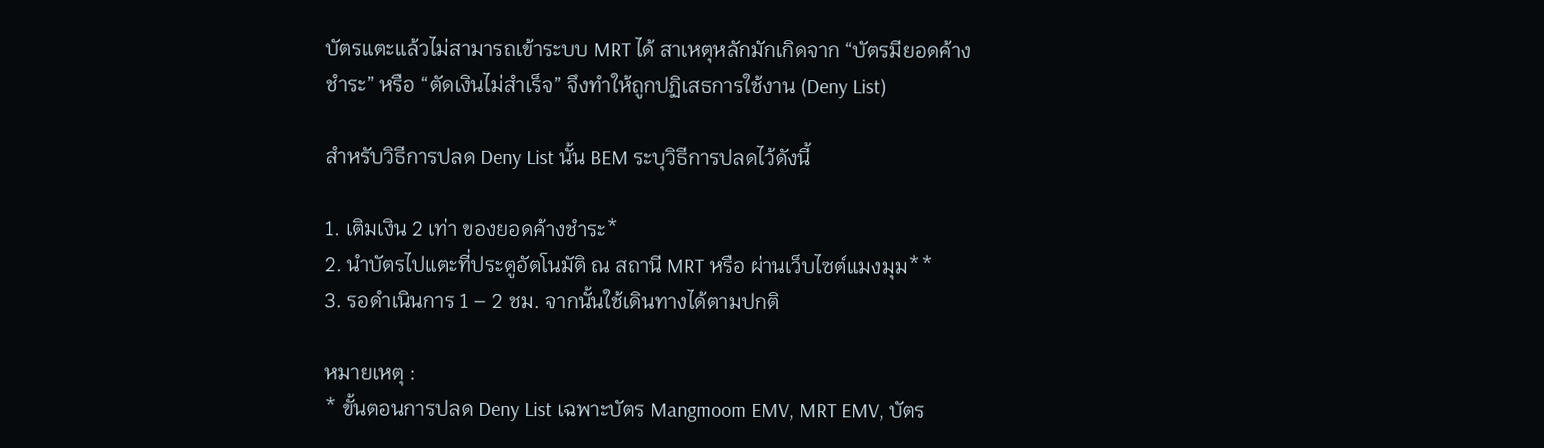บัตรแตะแล้วไม่สามารถเข้าระบบ MRT ได้ สาเหตุหลักมักเกิดจาก “บัตรมียอดค้างชำระ” หรือ “ตัดเงินไม่สำเร็จ” จึงทำให้ถูกปฏิเสธการใช้งาน (Deny List)

สำหรับวิธีการปลด Deny List นั้น BEM ระบุวิธีการปลดไว้ดังนี้

1. เติมเงิน 2 เท่า ของยอดค้างชำระ*
2. นำบัตรไปแตะที่ประตูอัตโนมัติ ณ สถานี MRT หรือ ผ่านเว็บไซต์แมงมุม**
3. รอดำเนินการ 1 – 2 ชม. จากนั้นใช้เดินทางได้ตามปกติ

หมายเหตุ :
* ขั้นตอนการปลด Deny List เฉพาะบัตร Mangmoom EMV, MRT EMV, บัตร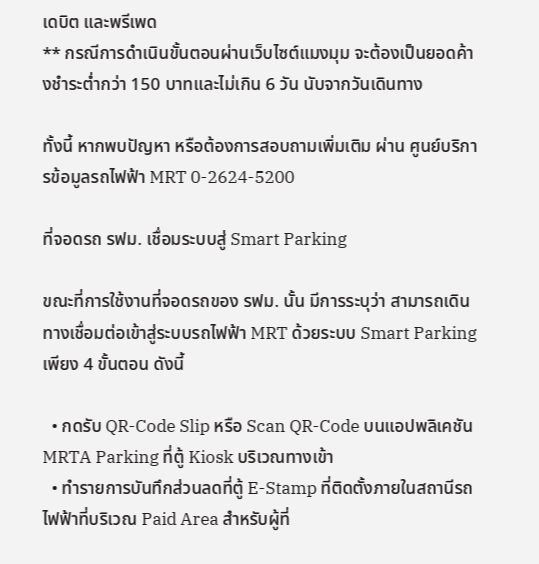เดบิต และพรีเพด
** กรณีการดำเนินขั้นตอนผ่านเว็บไซต์แมงมุม จะต้องเป็นยอดค้างชำระต่ำกว่า 150 บาทและไม่เกิน 6 วัน นับจากวันเดินทาง

ทั้งนี้ หากพบปัญหา หรือต้องการสอบถามเพิ่มเติม ผ่าน ศูนย์บริการข้อมูลรถไฟฟ้า MRT 0-2624-5200

ที่จอดรถ รฟม. เชื่อมระบบสู่ Smart Parking

ขณะที่การใช้งานที่จอดรถของ รฟม. นั้น มีการระบุว่า สามารถเดินทางเชื่อมต่อเข้าสู่ระบบรถไฟฟ้า MRT ด้วยระบบ Smart Parking เพียง 4 ขั้นตอน ดังนี้

  • กดรับ QR-Code Slip หรือ Scan QR-Code บนแอปพลิเคชัน MRTA Parking ที่ตู้ Kiosk บริเวณทางเข้า
  • ทำรายการบันทึกส่วนลดที่ตู้ E-Stamp ที่ติดตั้งภายในสถานีรถไฟฟ้าที่บริเวณ Paid Area สำหรับผู้ที่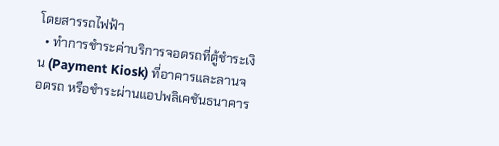โดยสารรถไฟฟ้า
  • ทำการชำระค่าบริการจอดรถที่ตู้ชำระเงิน (Payment Kiosk) ที่อาคารและลานจอดรถ หรือชำระผ่านแอปพลิเคชันธนาคาร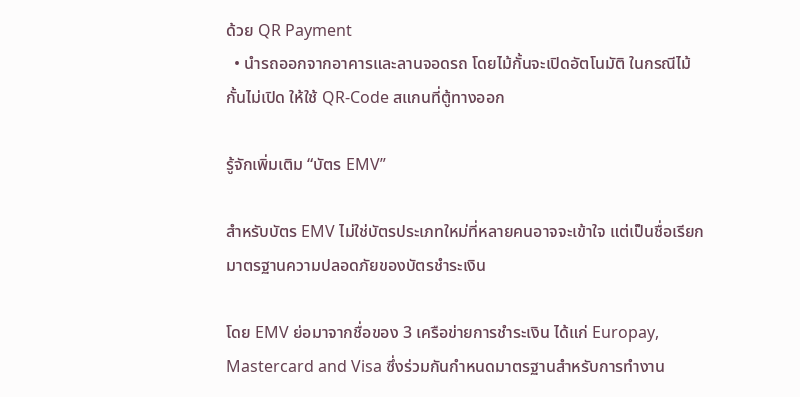ด้วย QR Payment
  • นำรถออกจากอาคารและลานจอดรถ โดยไม้กั้นจะเปิดอัตโนมัติ ในกรณีไม้กั้นไม่เปิด ให้ใช้ QR-Code สแกนที่ตู้ทางออก

รู้จักเพิ่มเติม “บัตร EMV”

สำหรับบัตร EMV ไม่ใช่บัตรประเภทใหม่ที่หลายคนอาจจะเข้าใจ แต่เป็นชื่อเรียกมาตรฐานความปลอดภัยของบัตรชำระเงิน

โดย EMV ย่อมาจากชื่อของ 3 เครือข่ายการชำระเงิน ได้แก่ Europay, Mastercard and Visa ซึ่งร่วมกันกำหนดมาตรฐานสำหรับการทำงาน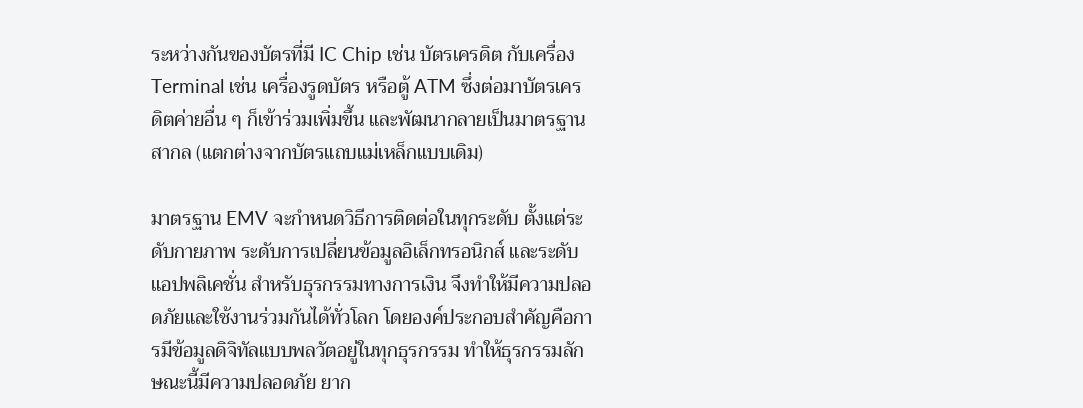ระหว่างกันของบัตรที่มี IC Chip เช่น บัตรเครดิต กับเครื่อง Terminal เช่น เครื่องรูดบัตร หรือตู้ ATM ซึ่งต่อมาบัตรเครดิตค่ายอื่น ๆ ก็เข้าร่วมเพิ่มขึ้น และพัฒนากลายเป็นมาตรฐานสากล (แตกต่างจากบัตรแถบแม่เหล็กแบบเดิม)

มาตรฐาน EMV จะกำหนดวิธีการติดต่อในทุกระดับ ตั้งแต่ระดับกายภาพ ระดับการเปลี่ยนข้อมูลอิเล็กทรอนิกส์ และระดับแอปพลิเคชั่น สำหรับธุรกรรมทางการเงิน จึงทำให้มีความปลอดภัยและใช้งานร่วมกันได้ทั่วโลก โดยองค์ประกอบสำคัญคือการมีข้อมูลดิจิทัลแบบพลวัตอยู่ในทุกธุรกรรม ทำให้ธุรกรรมลักษณะนี้มีความปลอดภัย ยาก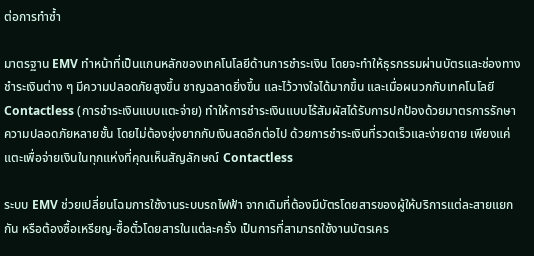ต่อการทำซ้ำ

มาตรฐาน EMV ทำหน้าที่เป็นแกนหลักของเทคโนโลยีด้านการชำระเงิน โดยจะทำให้ธุรกรรมผ่านบัตรและช่องทางชำระเงินต่าง ๆ มีความปลอดภัยสูงขึ้น ชาญฉลาดยิ่งขึ้น และไว้วางใจได้มากขึ้น และเมื่อผนวกกับเทคโนโลยี Contactless (การชำระเงินแบบแตะจ่าย) ทำให้การชำระเงินแบบไร้สัมผัสได้รับการปกป้องด้วยมาตรการรักษาความปลอดภัยหลายชั้น โดยไม่ต้องยุ่งยากกับเงินสดอีกต่อไป ด้วยการชำระเงินที่รวดเร็วและง่ายดาย เพียงแค่แตะเพื่อจ่ายเงินในทุกแห่งที่คุณเห็นสัญลักษณ์ Contactless

ระบบ EMV ช่วยเปลี่ยนโฉมการใช้งานระบบรถไฟฟ้า จากเดิมที่ต้องมีบัตรโดยสารของผู้ให้บริการแต่ละสายแยกกัน หรือต้องซื้อเหรียญ-ซื้อตั๋วโดยสารในแต่ละครั้ง เป็นการที่สามารถใช้งานบัตรเคร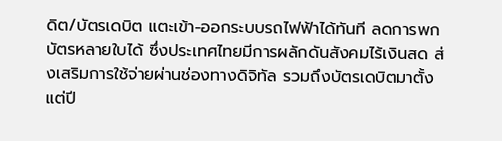ดิต/บัตรเดบิต แตะเข้า-ออกระบบรถไฟฟ้าได้ทันที ลดการพกบัตรหลายใบได้ ซึ่งประเทศไทยมีการผลักดันสังคมไร้เงินสด ส่งเสริมการใช้จ่ายผ่านช่องทางดิจิทัล รวมถึงบัตรเดบิตมาตั้งแต่ปี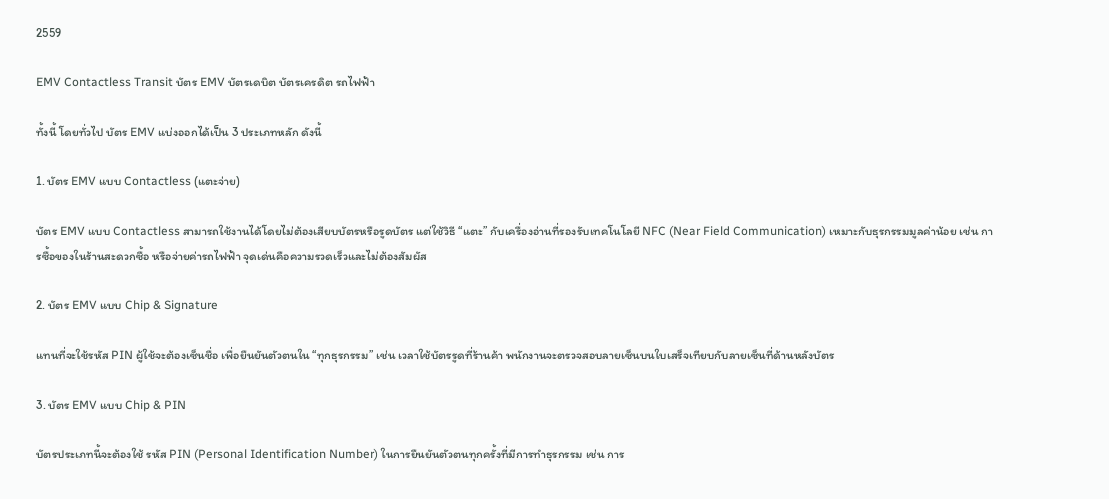2559

EMV Contactless Transit บัตร EMV บัตรเดบิต บัตรเครดิต รถไฟฟ้า

ทั้งนี้ โดยทั่วไป บัตร EMV แบ่งออกได้เป็น 3 ประเภทหลัก ดังนี้

1. บัตร EMV แบบ Contactless (แตะจ่าย)

บัตร EMV แบบ Contactless สามารถใช้งานได้โดยไม่ต้องเสียบบัตรหรือรูดบัตร แต่ใช้วิธี “แตะ” กับเครื่องอ่านที่รองรับเทคโนโลยี NFC (Near Field Communication) เหมาะกับธุรกรรมมูลค่าน้อย เช่น การซื้อของในร้านสะดวกซื้อ หรือจ่ายค่ารถไฟฟ้า จุดเด่นคือความรวดเร็วและไม่ต้องสัมผัส

2. บัตร EMV แบบ Chip & Signature

แทนที่จะใช้รหัส PIN ผู้ใช้จะต้องเซ็นชื่อ เพื่อยืนยันตัวตนใน “ทุกธุรกรรม” เช่น เวลาใช้บัตรรูดที่ร้านค้า พนักงานจะตรวจสอบลายเซ็นบนใบเสร็จเทียบกับลายเซ็นที่ด้านหลังบัตร

3. บัตร EMV แบบ Chip & PIN

บัตรประเภทนี้จะต้องใช้ รหัส PIN (Personal Identification Number) ในการยืนยันตัวตนทุกครั้งที่มีการทำธุรกรรม เช่น การ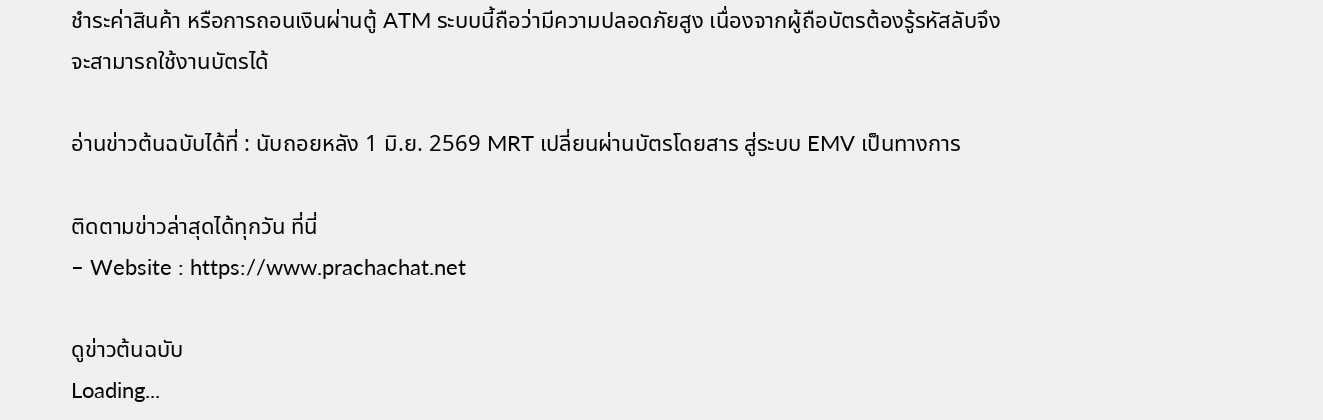ชำระค่าสินค้า หรือการถอนเงินผ่านตู้ ATM ระบบนี้ถือว่ามีความปลอดภัยสูง เนื่องจากผู้ถือบัตรต้องรู้รหัสลับจึงจะสามารถใช้งานบัตรได้

อ่านข่าวต้นฉบับได้ที่ : นับถอยหลัง 1 มิ.ย. 2569 MRT เปลี่ยนผ่านบัตรโดยสาร สู่ระบบ EMV เป็นทางการ

ติดตามข่าวล่าสุดได้ทุกวัน ที่นี่
– Website : https://www.prachachat.net

ดูข่าวต้นฉบับ
Loading...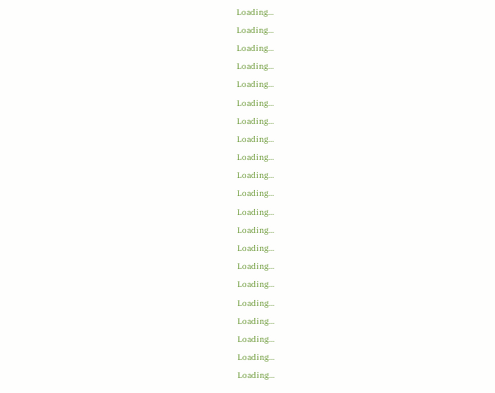Loading...
Loading...
Loading...
Loading...
Loading...
Loading...
Loading...
Loading...
Loading...
Loading...
Loading...
Loading...
Loading...
Loading...
Loading...
Loading...
Loading...
Loading...
Loading...
Loading...
Loading...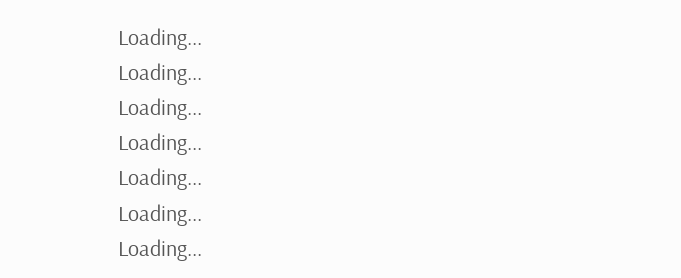Loading...
Loading...
Loading...
Loading...
Loading...
Loading...
Loading...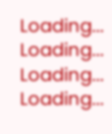Loading...
Loading...
Loading...
Loading...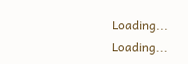Loading...
Loading...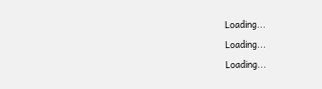Loading...
Loading...
Loading...